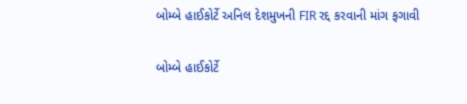બોમ્બે હાઈકોર્ટે અનિલ દેશમુખની FIR રદ્દ કરવાની માંગ ફગાવી

બોમ્બે હાઈકોર્ટે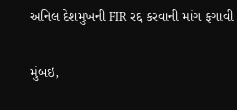અનિલ દેશમુખની FIR રદ્દ કરવાની માંગ ફગાવી

મુંબઇ,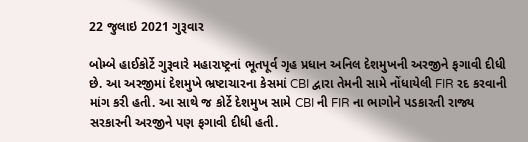22 જુલાઇ 2021 ગુરૂવાર

બોમ્બે હાઈકોર્ટે ગુરૂવારે મહારાષ્ટ્રનાં ભૂતપૂર્વ ગૃહ પ્રધાન અનિલ દેશમુખની અરજીને ફગાવી દીધી છે. આ અરજીમાં દેશમુખે ભ્રષ્ટાચારના કેસમાં CBI દ્વારા તેમની સામે નોંધાયેલી FIR રદ કરવાની માંગ કરી હતી. આ સાથે જ કોર્ટે દેશમુખ સામે CBI ની FIR ના ભાગોને પડકારતી રાજ્ય સરકારની અરજીને પણ ફગાવી દીધી હતી.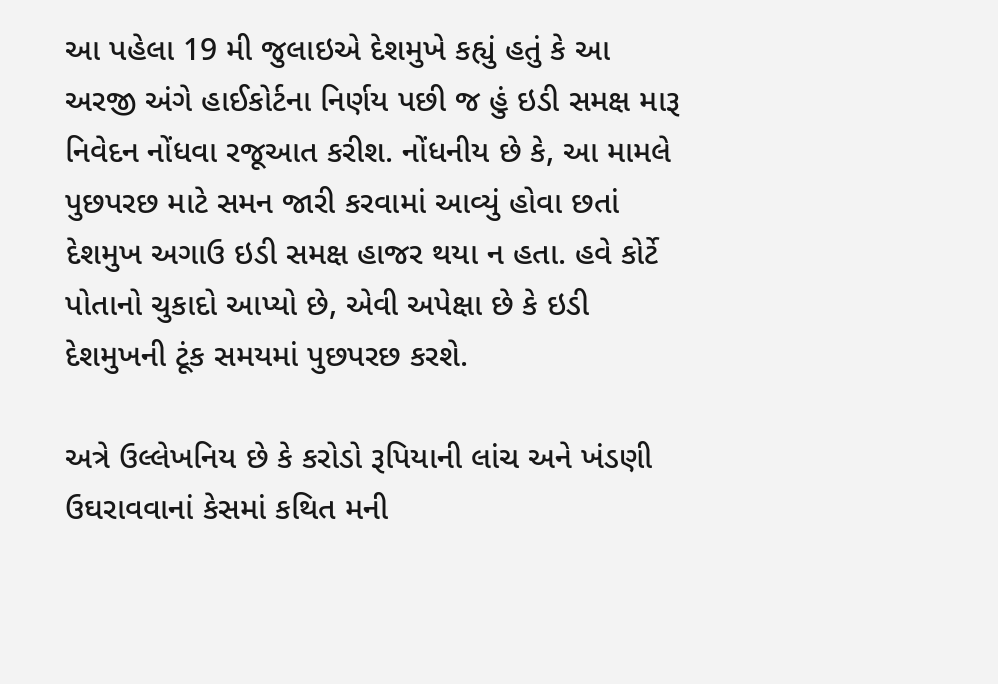આ પહેલા 19 મી જુલાઇએ દેશમુખે કહ્યું હતું કે આ અરજી અંગે હાઈકોર્ટના નિર્ણય પછી જ હું ઇડી સમક્ષ મારૂ નિવેદન નોંધવા રજૂઆત કરીશ. નોંધનીય છે કે, આ મામલે પુછપરછ માટે સમન જારી કરવામાં આવ્યું હોવા છતાં દેશમુખ અગાઉ ઇડી સમક્ષ હાજર થયા ન હતા. હવે કોર્ટે પોતાનો ચુકાદો આપ્યો છે, એવી અપેક્ષા છે કે ઇડી દેશમુખની ટૂંક સમયમાં પુછપરછ કરશે.

અત્રે ઉલ્લેખનિય છે કે કરોડો રૂપિયાની લાંચ અને ખંડણી ઉઘરાવવાનાં કેસમાં કથિત મની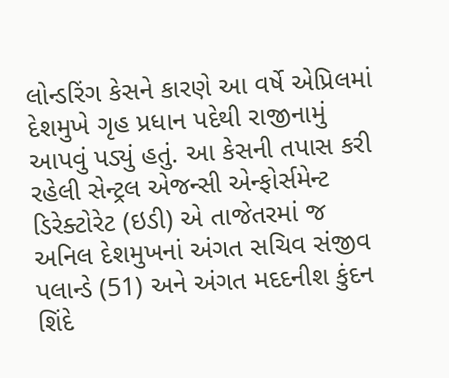લોન્ડરિંગ કેસને કારણે આ વર્ષે એપ્રિલમાં દેશમુખે ગૃહ પ્રધાન પદેથી રાજીનામું આપવું પડ્યું હતું. આ કેસની તપાસ કરી રહેલી સેન્ટ્રલ એજન્સી એન્ફોર્સમેન્ટ ડિરેક્ટોરેટ (ઇડી) એ તાજેતરમાં જ અનિલ દેશમુખનાં અંગત સચિવ સંજીવ પલાન્ડે (51) અને અંગત મદદનીશ કુંદન શિંદે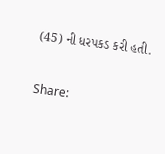(45) ની ધરપકડ કરી હતી.

Share: